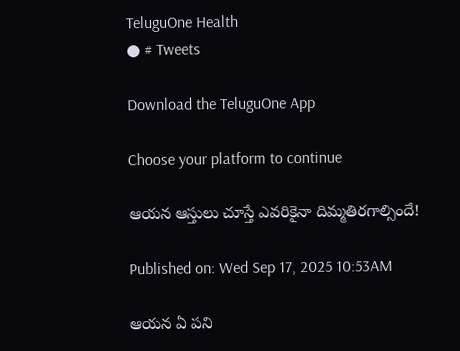TeluguOne Health
● # Tweets

Download the TeluguOne App

Choose your platform to continue

ఆయన ఆస్తులు చూస్తే ఎవరికైనా దిమ్మతిరగాల్సిందే!

Published on: Wed Sep 17, 2025 10:53AM

ఆయన ఏ పని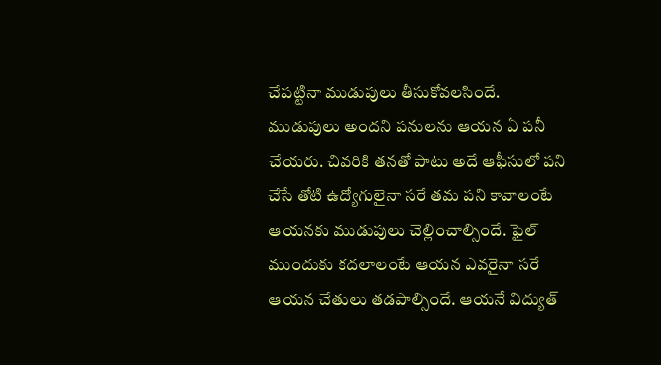చేపట్టినా ముడుపులు తీసుకోవలసిందే. ముడుపులు అందని పనులను ఆయన ఏ పనీ చేయరు. చివరికి తనతో పాటు అదే ఆఫీసులో పని చేసే తోటి ఉద్యోగులైనా సరే తమ పని కావాలంటే ఆయనకు ముడుపులు చెల్లించాల్సిందే. ఫైల్ ముందుకు కదలాలంటే ఆయన ఎవరైనా సరే ఆయన చేతులు తడపాల్సిందే. ఆయనే విద్యుత్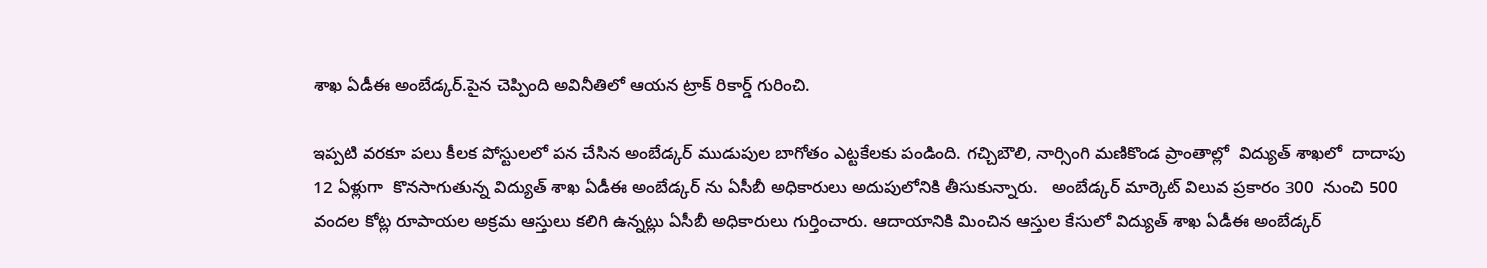శాఖ ఏడీఈ అంబేడ్కర్.పైన చెప్పింది అవినీతిలో ఆయన ట్రాక్ రికార్డ్ గురించి.

ఇప్పటి వరకూ పలు కీలక పోస్టులలో పన చేసిన అంబేడ్కర్‌ ముడుపుల బాగోతం ఎట్టకేలకు పండింది. గచ్చిబౌలి, నార్సింగి మణికొండ ప్రాంతాల్లో  విద్యుత్ శాఖలో  దాదాపు 12 ఏళ్లుగా  కొనసాగుతున్న విద్యుత్‌ శాఖ ఏడీఈ అంబేడ్కర్‌ ను ఏసీబీ అధికారులు అదుపులోనికి తీసుకున్నారు.   అంబేడ్కర్ మార్కెట్ విలువ ప్రకారం 300  నుంచి 500 వందల కోట్ల రూపాయల అక్రమ ఆస్తులు కలిగి ఉన్నట్లు ఏసీబీ అధికారులు గుర్తించారు. ఆదాయానికి మించిన ఆస్తుల కేసులో విద్యుత్‌ శాఖ ఏడీఈ అంబేడ్కర్‌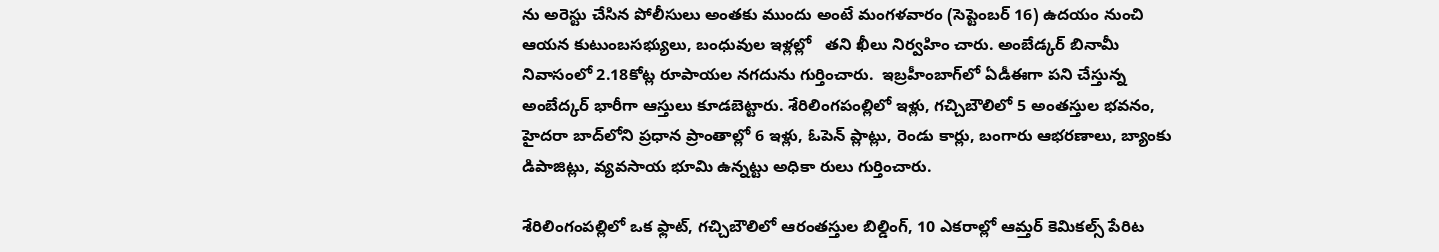ను అరెస్టు చేసిన పోలీసులు అంతకు ముందు అంటే మంగళవారం (సెప్టెంబర్ 16) ఉదయం నుంచి ఆయన కుటుంబసభ్యులు, బంధువుల ఇళ్లల్లో   తని ఖీలు నిర్వహిం చారు. అంబేడ్కర్‌ బినామీ నివాసంలో 2.18కోట్ల రూపాయల నగదును గుర్తించారు.  ఇబ్రహీంబాగ్‌లో ఏడీఈగా పని చేస్తున్న అంబేద్కర్ భారీగా ఆస్తులు కూడబెట్టారు. శేరిలింగపంల్లిలో ఇళ్లు, గచ్చిబౌలిలో 5 అంతస్తుల భవనం, హైదరా బాద్‌లోని ప్రధాన ప్రాంతాల్లో 6 ఇళ్లు, ఓపెన్‌ ప్లాట్లు, రెండు కార్లు, బంగారు ఆభరణాలు, బ్యాంకు డిపాజిట్లు, వ్యవసాయ భూమి ఉన్నట్టు అధికా రులు గుర్తించారు.

శేరిలింగంపల్లిలో ఒక ఫ్లాట్, గచ్చిబౌలిలో ఆరంతస్తుల బిల్డింగ్, 10 ఎకరాల్లో ఆమ్తర్ కెమికల్స్ పేరిట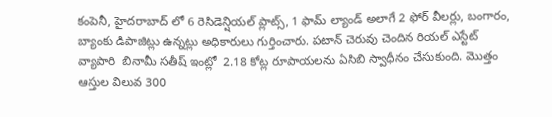కంపెనీ, హైదరాబాద్ లో 6 రెసిడెన్షియల్ ప్లాట్స్, 1 ఫామ్ ల్యాండ్ అలాగే 2 ఫోర్ వీలర్లు, బంగారం, బ్యాంకు డిపాజిట్లు ఉన్నట్లు అధికారులు గుర్తించారు. పటాన్ చెరువు చెందిన రియల్ ఎస్టేట్ వ్యాపారి  బినామీ సతీష్‌ ఇంట్లో  2.18 కోట్ల రూపాయలను ఏసిబి స్వాధీనం చేసుకుంది. మొత్తం ఆస్తుల విలువ 300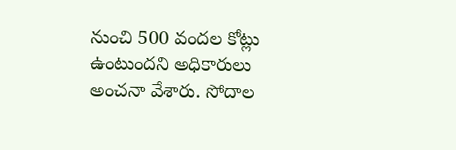నుంచి 500 వందల కోట్లు ఉంటుందని అధికారులు అంచనా వేశారు. సోదాల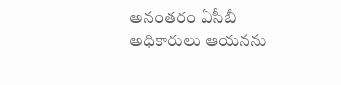అనంతరం ఏసీబీ అధికారులు ఆయనను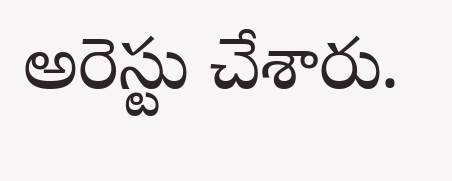అరెస్టు చేశారు.